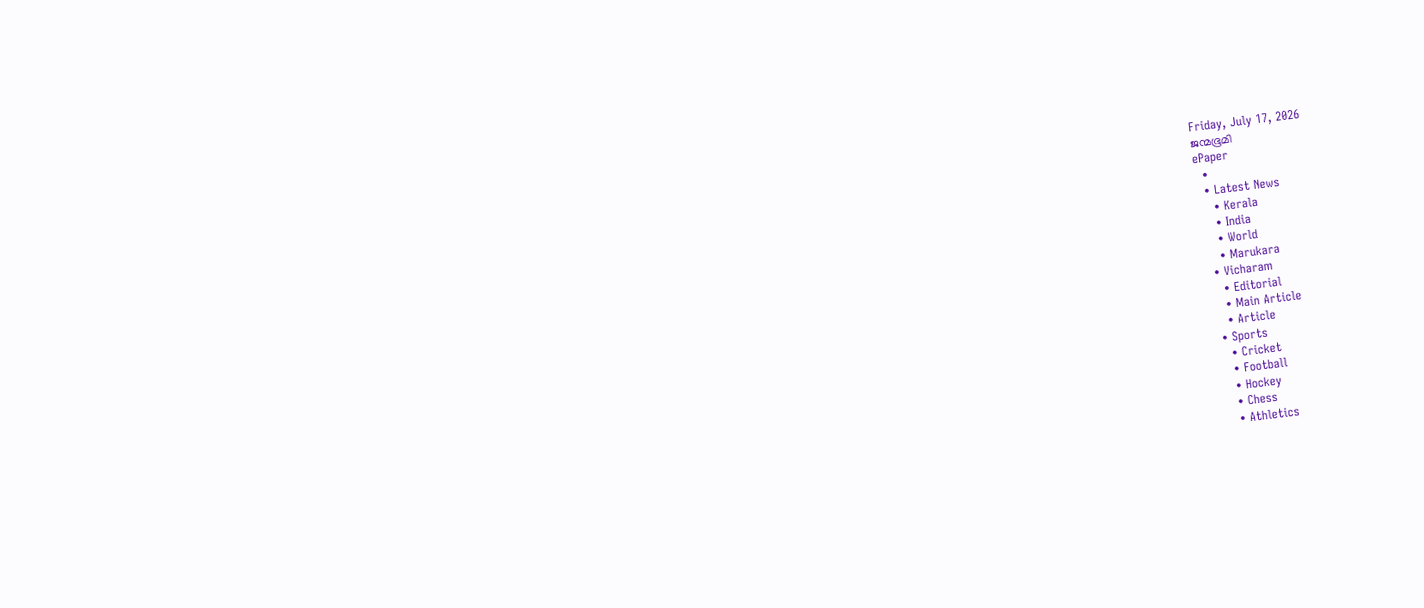Friday, July 17, 2026
ജന്മഭൂമി
ePaper
  •
  • Latest News
    • Kerala
    • India
    • World
    • Marukara
  • Vicharam
    • Editorial
    • Main Article
    • Article
  • Sports
    • Cricket
    • Football
    • Hockey
    • Chess
    • Athletics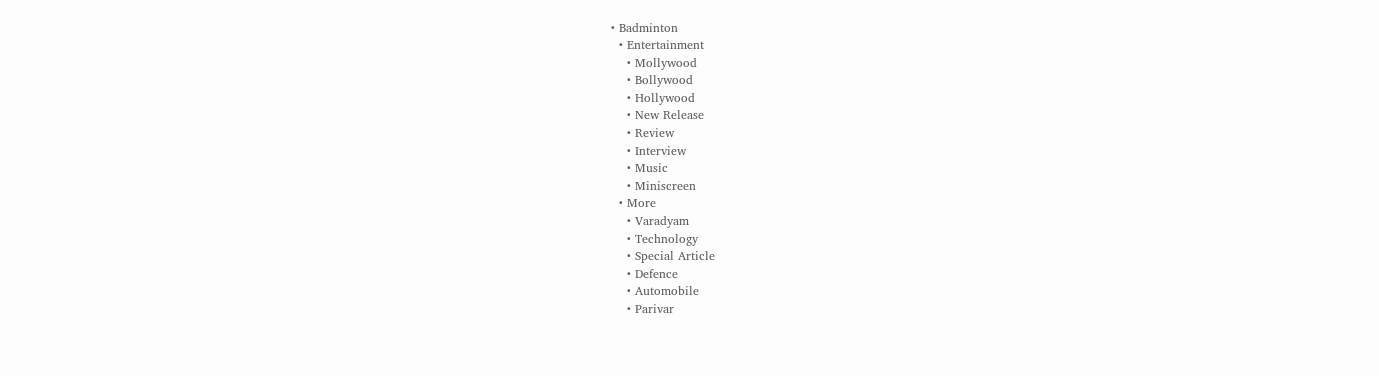• Badminton
  • Entertainment
    • Mollywood
    • Bollywood
    • Hollywood
    • New Release
    • Review
    • Interview
    • Music
    • Miniscreen
  • More
    • Varadyam
    • Technology
    • Special Article
    • Defence
    • Automobile
    • Parivar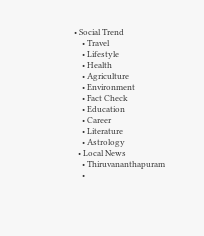• Social Trend
    • Travel
    • Lifestyle
    • Health
    • Agriculture
    • Environment
    • Fact Check
    • Education
    • Career
    • Literature
    • Astrology
  • Local News
    • Thiruvananthapuram
    •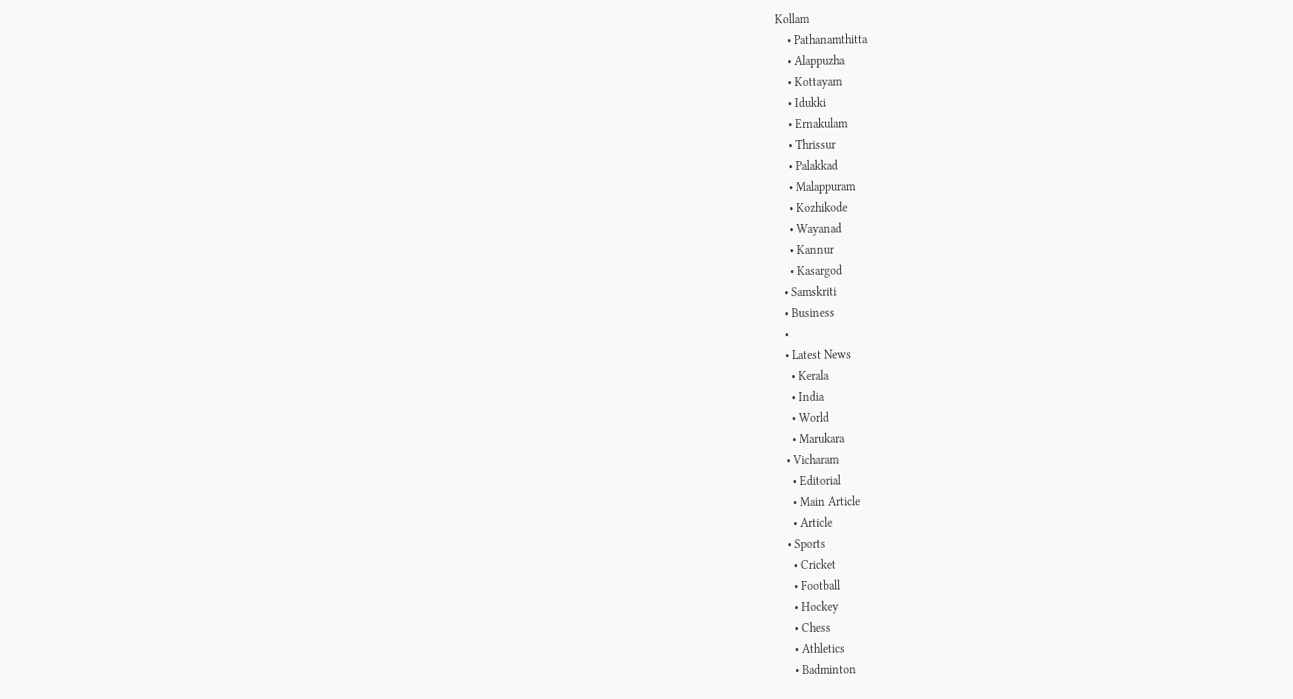Kollam
    • Pathanamthitta
    • Alappuzha
    • Kottayam
    • Idukki
    • Ernakulam
    • Thrissur
    • Palakkad
    • Malappuram
    • Kozhikode
    • Wayanad
    • Kannur
    • Kasargod
  • Samskriti
  • Business
  •
  • Latest News
    • Kerala
    • India
    • World
    • Marukara
  • Vicharam
    • Editorial
    • Main Article
    • Article
  • Sports
    • Cricket
    • Football
    • Hockey
    • Chess
    • Athletics
    • Badminton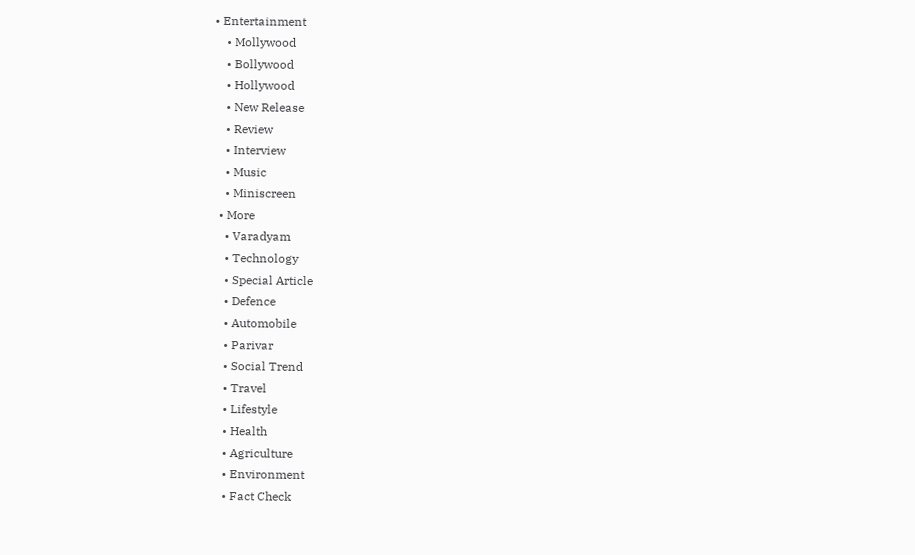• Entertainment
    • Mollywood
    • Bollywood
    • Hollywood
    • New Release
    • Review
    • Interview
    • Music
    • Miniscreen
  • More
    • Varadyam
    • Technology
    • Special Article
    • Defence
    • Automobile
    • Parivar
    • Social Trend
    • Travel
    • Lifestyle
    • Health
    • Agriculture
    • Environment
    • Fact Check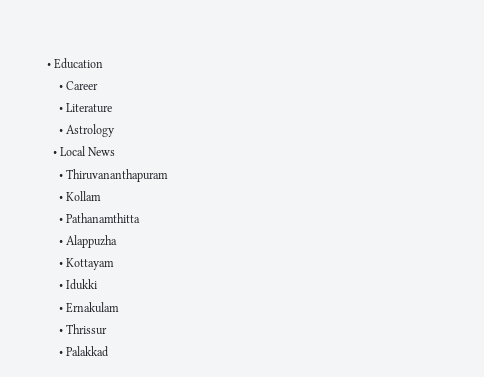• Education
    • Career
    • Literature
    • Astrology
  • Local News
    • Thiruvananthapuram
    • Kollam
    • Pathanamthitta
    • Alappuzha
    • Kottayam
    • Idukki
    • Ernakulam
    • Thrissur
    • Palakkad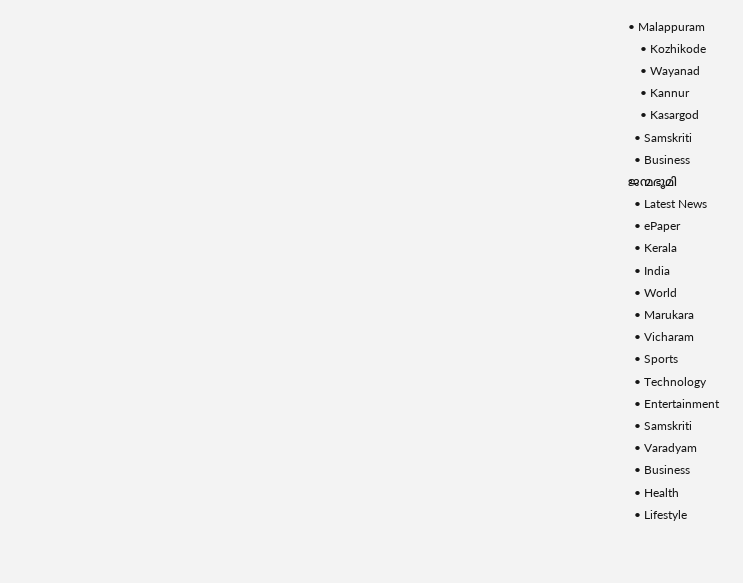• Malappuram
    • Kozhikode
    • Wayanad
    • Kannur
    • Kasargod
  • Samskriti
  • Business
ജന്മഭൂമി
  • Latest News
  • ePaper
  • Kerala
  • India
  • World
  • Marukara
  • Vicharam
  • Sports
  • Technology
  • Entertainment
  • Samskriti
  • Varadyam
  • Business
  • Health
  • Lifestyle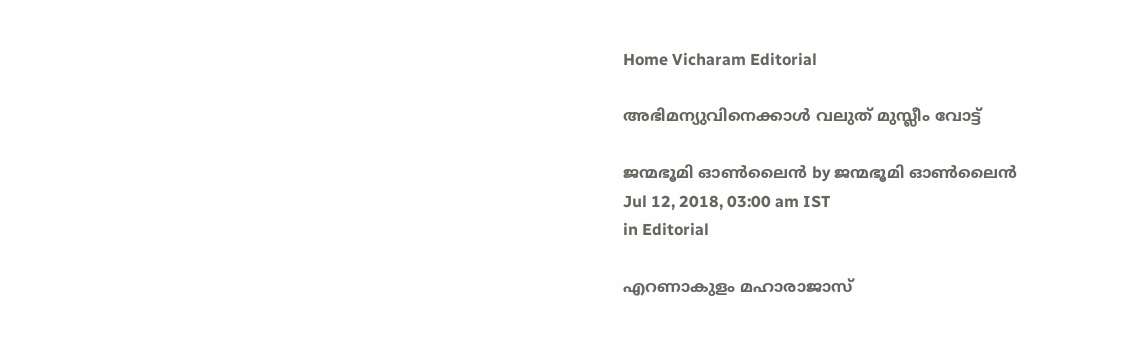Home Vicharam Editorial

അഭിമന്യുവിനെക്കാള്‍ വലുത് മുസ്ലീം വോട്ട്

ജന്മഭൂമി ഓണ്‍ലൈന്‍ by ജന്മഭൂമി ഓണ്‍ലൈന്‍
Jul 12, 2018, 03:00 am IST
in Editorial

എറണാകുളം മഹാരാജാസ്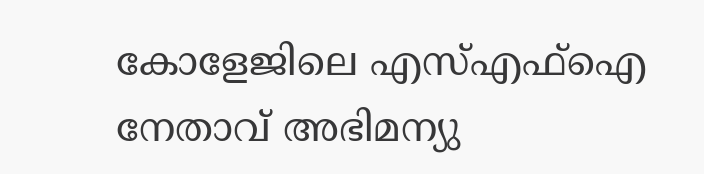കോളേജിലെ എസ്എഫ്‌ഐ നേതാവ് അഭിമന്യു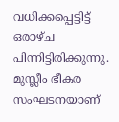വധിക്കപ്പെട്ടിട്ട് ഒരാഴ്ച പിന്നിട്ടിരിക്കുന്നു. മുസ്ലീം ഭീകര സംഘടനയാണ്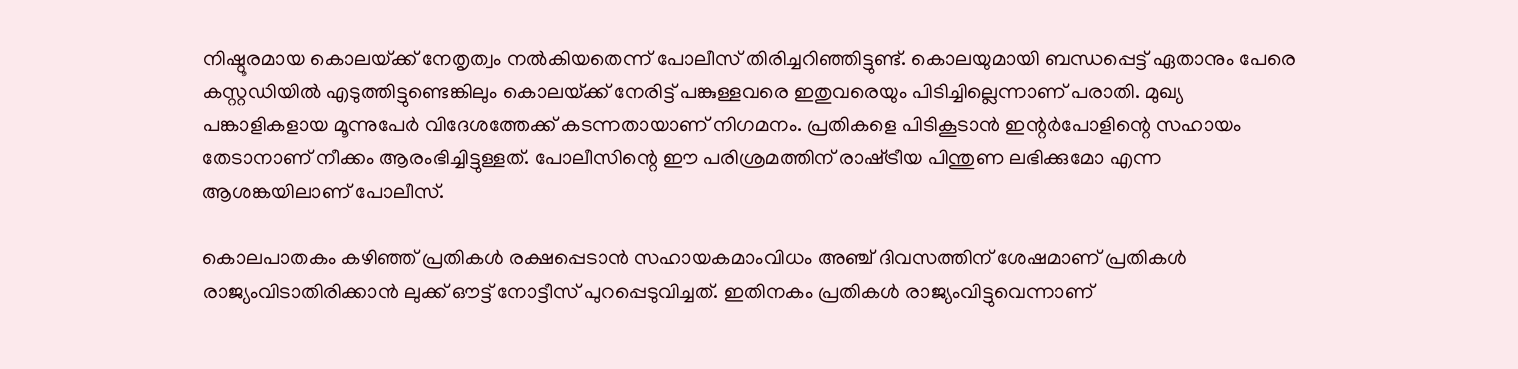നിഷ്ഠൂരമായ കൊലയ്‌ക്ക് നേതൃത്വം നല്‍കിയതെന്ന് പോലീസ് തിരിച്ചറിഞ്ഞിട്ടുണ്ട്. കൊലയുമായി ബന്ധപ്പെട്ട് ഏതാനും പേരെ കസ്റ്റഡിയില്‍ എടുത്തിട്ടുണ്ടെങ്കിലും കൊലയ്‌ക്ക് നേരിട്ട് പങ്കുള്ളവരെ ഇതുവരെയും പിടിച്ചില്ലെന്നാണ് പരാതി. മുഖ്യ പങ്കാളികളായ മൂന്നുപേര്‍ വിദേശത്തേക്ക് കടന്നതായാണ് നിഗമനം. പ്രതികളെ പിടികൂടാന്‍ ഇന്റര്‍പോളിന്റെ സഹായം തേടാനാണ് നീക്കം ആരംഭിച്ചിട്ടുള്ളത്. പോലീസിന്റെ ഈ പരിശ്രമത്തിന് രാഷ്‌ട്രീയ പിന്തുണ ലഭിക്കുമോ എന്ന ആശങ്കയിലാണ് പോലീസ്.

കൊലപാതകം കഴിഞ്ഞ് പ്രതികള്‍ രക്ഷപ്പെടാന്‍ സഹായകമാംവിധം അഞ്ച് ദിവസത്തിന് ശേഷമാണ് പ്രതികള്‍ രാജ്യംവിടാതിരിക്കാന്‍ ലുക്ക് ഔട്ട് നോട്ടീസ് പുറപ്പെടുവിച്ചത്. ഇതിനകം പ്രതികള്‍ രാജ്യംവിട്ടുവെന്നാണ്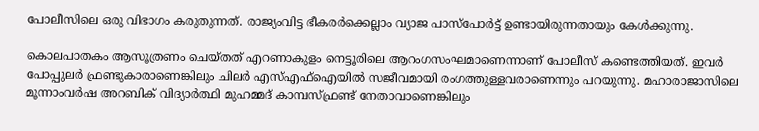പോലീസിലെ ഒരു വിഭാഗം കരുതുന്നത്. രാജ്യംവിട്ട ഭീകരര്‍ക്കെല്ലാം വ്യാജ പാസ്‌പോര്‍ട്ട് ഉണ്ടായിരുന്നതായും കേള്‍ക്കുന്നു.

കൊലപാതകം ആസൂത്രണം ചെയ്തത് എറണാകുളം നെട്ടൂരിലെ ആറംഗസംഘമാണെന്നാണ് പോലീസ് കണ്ടെത്തിയത്. ഇവര്‍ പോപ്പുലര്‍ ഫ്രണ്ടുകാരാണെങ്കിലും ചിലര്‍ എസ്എഫ്‌ഐയില്‍ സജീവമായി രംഗത്തുള്ളവരാണെന്നും പറയുന്നു. മഹാരാജാസിലെ മൂന്നാംവര്‍ഷ അറബിക് വിദ്യാര്‍ത്ഥി മുഹമ്മദ് കാമ്പസ്ഫ്രണ്ട് നേതാവാണെങ്കിലും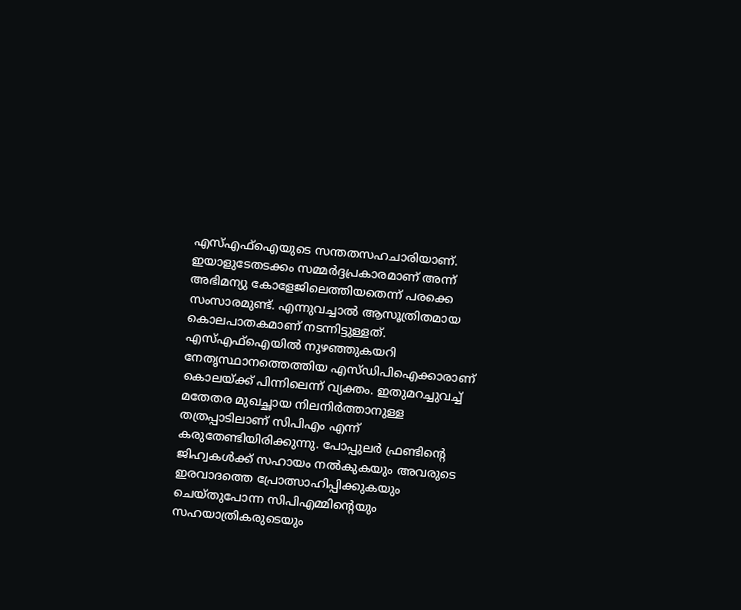എസ്എഫ്‌ഐയുടെ സന്തതസഹചാരിയാണ്. ഇയാളുടേതടക്കം സമ്മര്‍ദ്ദപ്രകാരമാണ് അന്ന് അഭിമന്യു കോളേജിലെത്തിയതെന്ന് പരക്കെ സംസാരമുണ്ട്. എന്നുവച്ചാല്‍ ആസൂത്രിതമായ കൊലപാതകമാണ് നടന്നിട്ടുള്ളത്. എസ്എഫ്‌ഐയില്‍ നുഴഞ്ഞുകയറി നേതൃസ്ഥാനത്തെത്തിയ എസ്ഡിപിഐക്കാരാണ് കൊലയ്‌ക്ക് പിന്നിലെന്ന് വ്യക്തം. ഇതുമറച്ചുവച്ച് മതേതര മുഖച്ഛായ നിലനിര്‍ത്താനുള്ള തത്രപ്പാടിലാണ് സിപിഎം എന്ന് കരുതേണ്ടിയിരിക്കുന്നു. പോപ്പുലര്‍ ഫ്രണ്ടിന്റെ ജിഹ്വകള്‍ക്ക് സഹായം നല്‍കുകയും അവരുടെ ഇരവാദത്തെ പ്രോത്സാഹിപ്പിക്കുകയും ചെയ്തുപോന്ന സിപിഎമ്മിന്റെയും സഹയാത്രികരുടെയും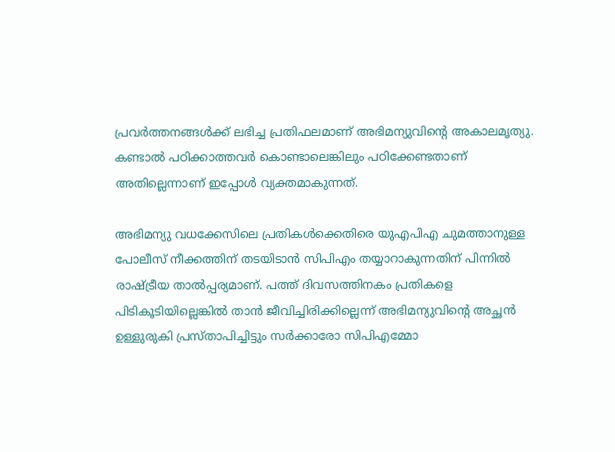പ്രവര്‍ത്തനങ്ങള്‍ക്ക് ലഭിച്ച പ്രതിഫലമാണ് അഭിമന്യുവിന്റെ അകാലമൃത്യു. കണ്ടാല്‍ പഠിക്കാത്തവര്‍ കൊണ്ടാലെങ്കിലും പഠിക്കേണ്ടതാണ് അതില്ലെന്നാണ് ഇപ്പോള്‍ വ്യക്തമാകുന്നത്.

അഭിമന്യു വധക്കേസിലെ പ്രതികള്‍ക്കെതിരെ യുഎപിഎ ചുമത്താനുള്ള പോലീസ് നീക്കത്തിന് തടയിടാന്‍ സിപിഎം തയ്യാറാകുന്നതിന് പിന്നില്‍ രാഷ്‌ട്രീയ താല്‍പ്പര്യമാണ്. പത്ത് ദിവസത്തിനകം പ്രതികളെ പിടികൂടിയില്ലെങ്കില്‍ താന്‍ ജീവിച്ചിരിക്കില്ലെന്ന് അഭിമന്യുവിന്റെ അച്ഛന്‍ ഉള്ളുരുകി പ്രസ്താപിച്ചിട്ടും സര്‍ക്കാരോ സിപിഎമ്മോ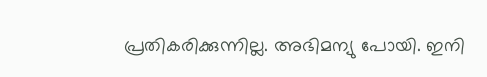പ്രതികരിക്കുന്നില്ല. അഭിമന്യു പോയി. ഇനി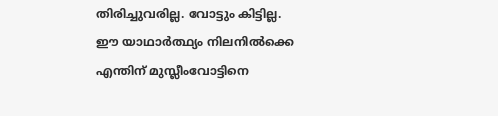തിരിച്ചുവരില്ല. വോട്ടും കിട്ടില്ല. ഈ യാഥാര്‍ത്ഥ്യം നിലനില്‍ക്കെ എന്തിന് മുസ്ലീംവോട്ടിനെ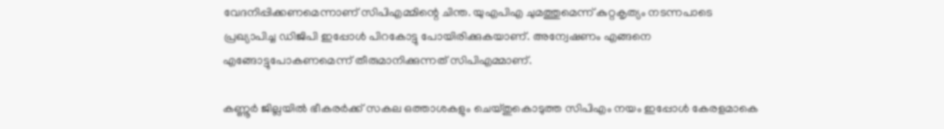വേദനിപ്പിക്കണമെന്നാണ് സിപിഎമ്മിന്റെ ചിന്ത. യുഎപിഎ ചുമത്തുമെന്ന് കുറ്റകൃത്യം നടന്നപാടെ പ്രഖ്യാപിച്ച ഡിജിപി ഇപ്പോള്‍ പിറകോട്ടു പോയിരിക്കുകയാണ്. അന്വേഷണം എങ്ങനെ എങ്ങോട്ടുപോകണമെന്ന് തീരുമാനിക്കുന്നത് സിപിഎമ്മാണ്.

കണ്ണൂര്‍ ജില്ലയില്‍ ഭീകരര്‍ക്ക് സകല ഒത്താശകളും ചെയ്തുകൊടുത്ത സിപിഎം നയം ഇപ്പോള്‍ കേരളമാകെ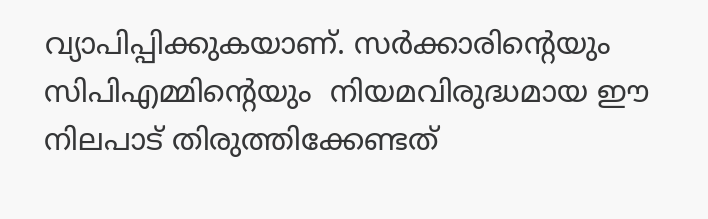വ്യാപിപ്പിക്കുകയാണ്. സര്‍ക്കാരിന്റെയും സിപിഎമ്മിന്റെയും  നിയമവിരുദ്ധമായ ഈ നിലപാട് തിരുത്തിക്കേണ്ടത്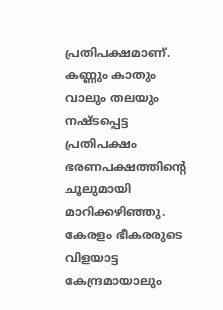പ്രതിപക്ഷമാണ്. കണ്ണും കാതും വാലും തലയും നഷ്ടപ്പെട്ട പ്രതിപക്ഷം ഭരണപക്ഷത്തിന്റെ ചൂലുമായി മാറിക്കഴിഞ്ഞു. കേരളം ഭീകരരുടെ വിളയാട്ട കേന്ദ്രമായാലും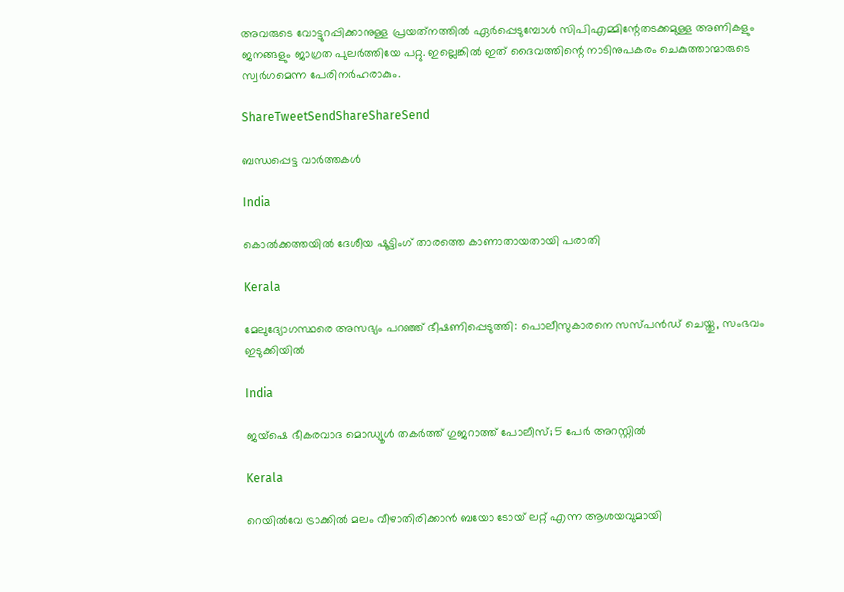അവരുടെ വോട്ടുറപ്പിക്കാനുള്ള പ്രയത്‌നത്തില്‍ ഏര്‍പ്പെടുമ്പോള്‍ സിപിഎമ്മിന്റേതടക്കമുള്ള അണികളും ജനങ്ങളും ജാഗ്രത പുലര്‍ത്തിയേ പറ്റു. ഇല്ലെങ്കില്‍ ഇത് ദൈവത്തിന്റെ നാടിനുപകരം ചെകുത്താന്മാരുടെ സ്വര്‍ഗമെന്ന പേരിനര്‍ഹരാകും.

ShareTweetSendShareShareSend

ബന്ധപ്പെട്ട വാര്‍ത്തകള്‍

India

കൊല്‍ക്കത്തയില്‍ ദേശീയ ഷൂട്ടിംഗ് താരത്തെ കാണാതായതായി പരാതി

Kerala

മേലുദ്യോഗസ്ഥരെ അസഭ്യം പറഞ്ഞ് ഭീഷണിപ്പെടുത്തി: പൊലീസുകാരനെ സസ്പന്‍ഡ് ചെയ്തു, സംഭവം ഇടുക്കിയില്‍

India

ജയ്ഷെ ഭീകരവാദ മൊഡ്യൂൾ തകർത്ത് ഗുജറാത്ത് പോലീസ്; 5 പേർ അറസ്റ്റിൽ

Kerala

റെയില്‍വേ ട്രാക്കില്‍ മലം വീഴാതിരിക്കാന്‍ ബയോ ടോയ് ലറ്റ് എന്ന ആശയവുമായി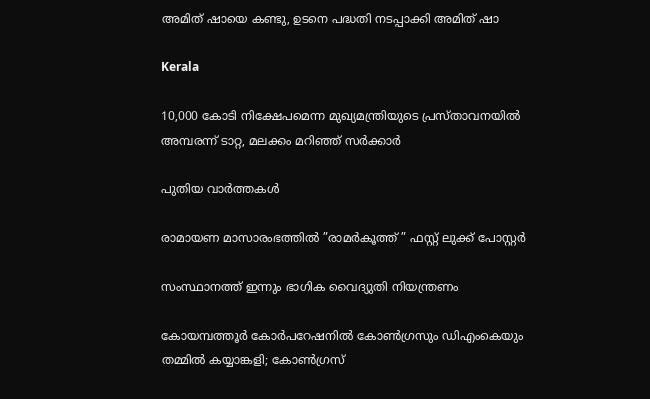അമിത് ഷായെ കണ്ടു, ഉടനെ പദ്ധതി നടപ്പാക്കി അമിത് ഷാ

Kerala

10,000 കോടി നിക്ഷേപമെന്ന മുഖ്യമന്ത്രിയുടെ പ്രസ്താവനയില്‍ അമ്പരന്ന് ടാറ്റ, മലക്കം മറിഞ്ഞ് സര്‍ക്കാര്‍

പുതിയ വാര്‍ത്തകള്‍

രാമായണ മാസാരംഭത്തിൽ ”രാമർകൂത്ത് ” ഫസ്റ്റ് ലുക്ക് പോസ്റ്റർ

സംസ്ഥാനത്ത് ഇന്നും ഭാഗിക വൈദ്യുതി നിയന്ത്രണം

കോയമ്പത്തൂര്‍ കോര്‍പറേഷനില്‍ കോണ്‍ഗ്രസും ഡിഎംകെയും തമ്മില്‍ കയ്യാങ്കളി; കോണ്‍ഗ്രസ്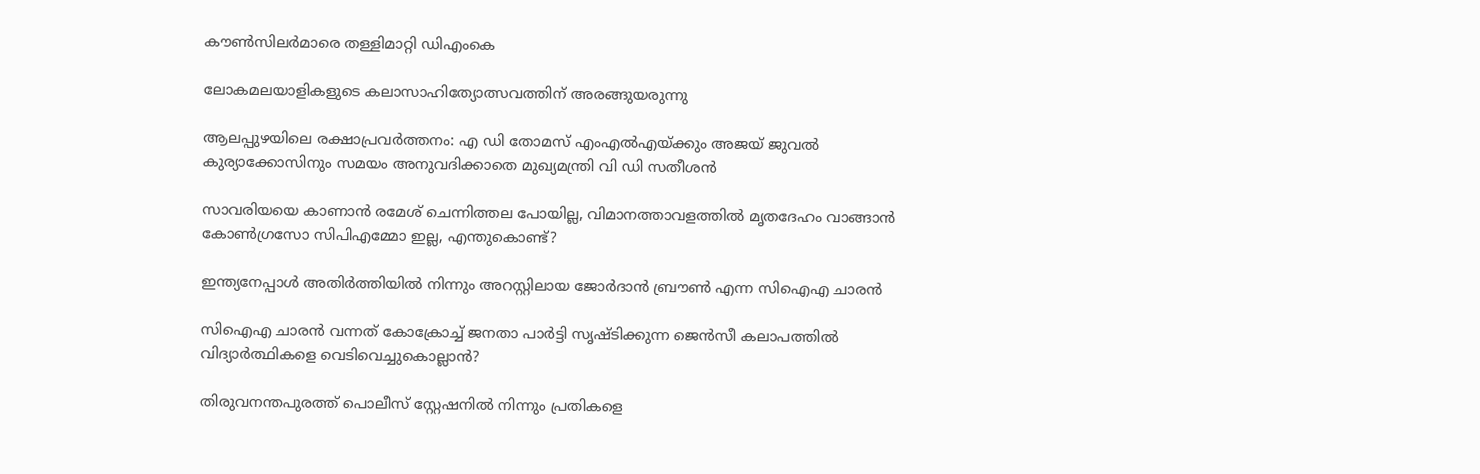കൗണ്‍സിലര്‍മാരെ തള്ളിമാറ്റി ഡിഎംകെ

ലോകമലയാളികളുടെ കലാസാഹിത്യോത്സവത്തിന് അരങ്ങുയരുന്നു

ആലപ്പുഴയിലെ രക്ഷാപ്രവര്‍ത്തനം: എ ഡി തോമസ് എംഎല്‍എയ്‌ക്കും അജയ് ജുവല്‍ കുര്യാക്കോസിനും സമയം അനുവദിക്കാതെ മുഖ്യമന്ത്രി വി ഡി സതീശന്‍

സാവരിയയെ കാണാന്‍ രമേശ് ചെന്നിത്തല പോയില്ല, വിമാനത്താവളത്തില്‍ മൃതദേഹം വാങ്ങാന്‍ കോണ്‍ഗ്രസോ സിപിഎമ്മോ ഇല്ല, എന്തുകൊണ്ട്?

ഇന്ത്യനേപ്പാള്‍ അതിര്‍ത്തിയില്‍ നിന്നും അറസ്റ്റിലായ ജോര്‍ദാന്‍ ബ്രൗണ്‍ എന്ന സിഐഎ ചാരന്‍

സിഐഎ ചാരന്‍ വന്നത് കോക്രോച്ച് ജനതാ പാര്‍ട്ടി സൃഷ്ടിക്കുന്ന ജെന്‍സീ കലാപത്തില്‍ വിദ്യാര്‍ത്ഥികളെ വെടിവെച്ചുകൊല്ലാന്‍?

തിരുവനന്തപുരത്ത് പൊലീസ് സ്റ്റേഷനില്‍ നിന്നും പ്രതികളെ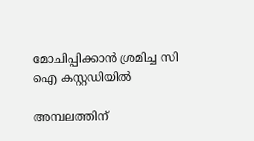മോചിപ്പിക്കാന്‍ ശ്രമിച്ച സി ഐ കസ്റ്റഡിയില്‍

അമ്പലത്തിന്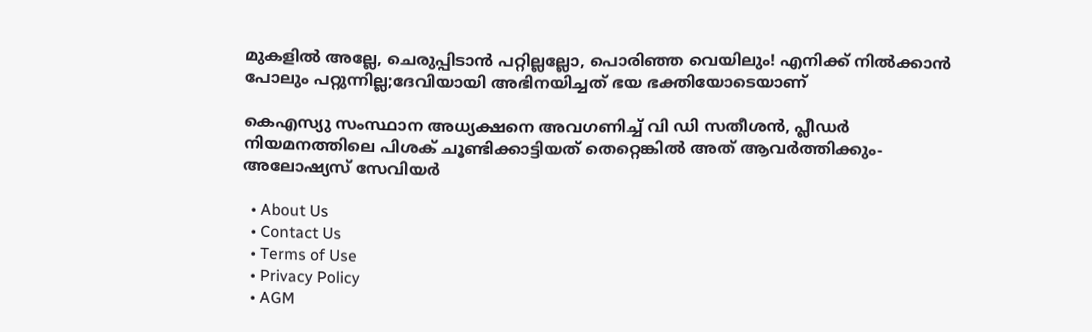മുകളിൽ അല്ലേ, ചെരുപ്പിടാൻ പറ്റില്ലല്ലോ, പൊരിഞ്ഞ വെയിലും! എനിക്ക് നിൽക്കാൻ പോലും പറ്റുന്നില്ല;ദേവിയായി അഭിനയിച്ചത് ഭയ ഭക്തിയോടെയാണ്

കെഎസ്യു സംസ്ഥാന അധ്യക്ഷനെ അവഗണിച്ച് വി ഡി സതീശന്‍, പ്ലീഡര്‍ നിയമനത്തിലെ പിശക് ചൂണ്ടിക്കാട്ടിയത് തെറ്റെങ്കില്‍ അത് ആവര്‍ത്തിക്കും-അലോഷ്യസ് സേവിയര്‍

  • About Us
  • Contact Us
  • Terms of Use
  • Privacy Policy
  • AGM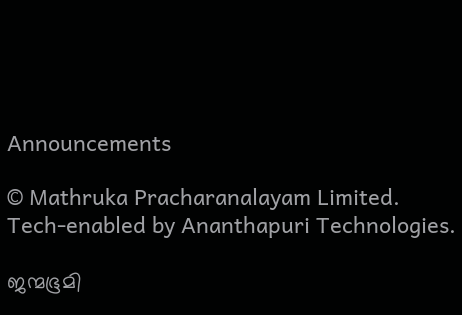Announcements

© Mathruka Pracharanalayam Limited.
Tech-enabled by Ananthapuri Technologies.

ജന്മഭൂമി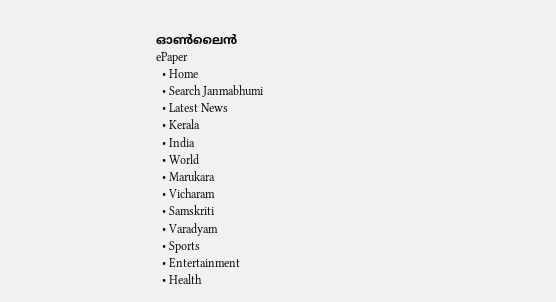ഓണ്‍ലൈന്‍
ePaper
  • Home
  • Search Janmabhumi
  • Latest News
  • Kerala
  • India
  • World
  • Marukara
  • Vicharam
  • Samskriti
  • Varadyam
  • Sports
  • Entertainment
  • Health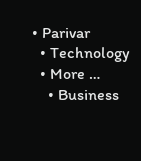• Parivar
  • Technology
  • More …
    • Business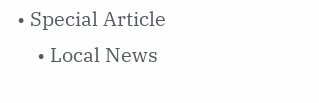• Special Article
    • Local News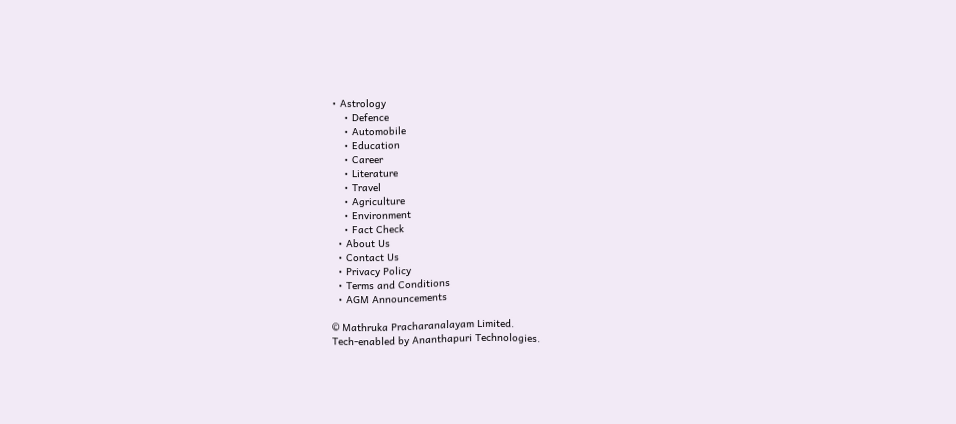• Astrology
    • Defence
    • Automobile
    • Education
    • Career
    • Literature
    • Travel
    • Agriculture
    • Environment
    • Fact Check
  • About Us
  • Contact Us
  • Privacy Policy
  • Terms and Conditions
  • AGM Announcements

© Mathruka Pracharanalayam Limited.
Tech-enabled by Ananthapuri Technologies.